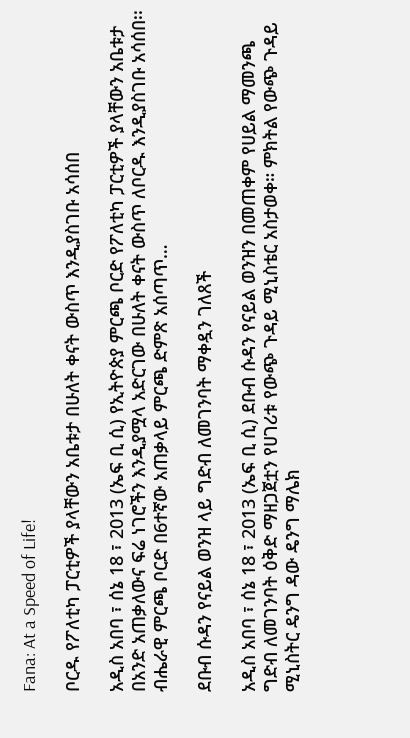Fana: At a Speed of Life!

ቦርዱ የፖለቲካ ፓርቲዎች ያላቸውን አቤቱታ በሁለት ቀናት ውስጥ እንዲያስገቡ አሳሰበ

አዲስ አበባ ፣ ሰኔ 18 ፣ 2013 (ኤፍ ቢ ሲ) የኢትዮጵያ ምርጫ ቦርድ የፖለቲካ ፓርቲዎች ያላቸውን አቤቱታ በአንድ አጠቃለውና ፍሬ ነገሮችን እንዲያሟላ አድርገው በሁለት ቀናት ውስጥ ለቦርዱ እንዲያስገቡ አሳሰበ፡፡ ብሔራዊ ምርጫ ቦርድ በ6ተኛው አጠቃላይ ምርጫ ድምጽ አሰጣጥ…

ደቡብ ሱዳን የናይል ወንዝ ላይ ግድብ ለመገንባት ማቀዷን ገለጸች

አዲስ አበባ ፣ ሰኔ 18 ፣ 2013 (ኤፍ ቢ ሲ) ደቡብ ሱዳን የናይል ወንዝን በመጠቀም የሀይል ማመንጫ ግድብ ለመገንባት ዕቅድ ማዘጋጀቷን የሀገሪቱ የውጭ ጉዳይ ሚኒስቴር አስታወቀ። ምክትል የውጭ ጉዳይ ሚኒስትር ዴንግ ዳው ዴንግ ማሌክ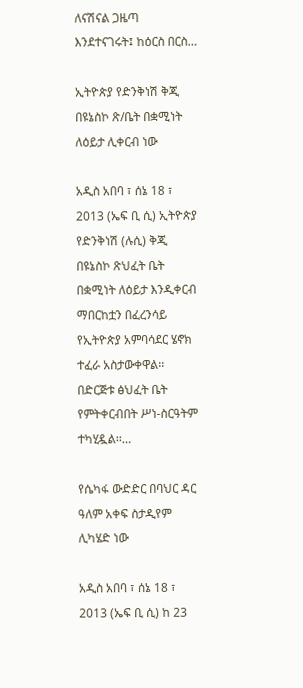ለናሽናል ጋዜጣ እንደተናገሩት፤ ከዕርስ በርስ…

ኢትዮጵያ የድንቅነሽ ቅጂ በዩኔስኮ ጽ/ቤት በቋሚነት ለዕይታ ሊቀርብ ነው

አዲስ አበባ ፣ ሰኔ 18 ፣ 2013 (ኤፍ ቢ ሲ) ኢትዮጵያ የድንቅነሽ (ሉሲ) ቅጂ በዩኔስኮ ጽህፈት ቤት በቋሚነት ለዕይታ እንዲቀርብ ማበርከቷን በፈረንሳይ የኢትዮጵያ አምባሳደር ሄኖክ ተፈራ አስታውቀዋል፡፡ በድርጅቱ ፅህፈት ቤት የምትቀርብበት ሥነ-ስርዓትም ተካሂዷል፡፡…

የሴካፋ ውድድር በባህር ዳር ዓለም አቀፍ ስታዲየም ሊካሄድ ነው

አዲስ አበባ ፣ ሰኔ 18 ፣ 2013 (ኤፍ ቢ ሲ) ከ 23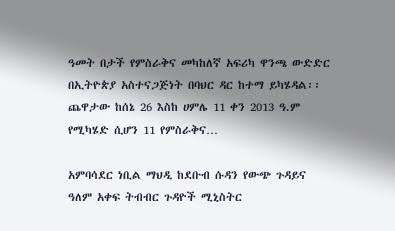ዓመት በታች የምስራቅና መካከለኛ አፍሪካ ዋንጫ ውድድር በኢትዮጵያ አስተናጋጅነት በባህር ዳር ከተማ ይካሄዳል፡፡ ጨዋታው ከሰኔ 26 እስከ ሀምሌ 11 ቀን 2013 ዓ.ም የሚካሄድ ሲሆን 11 የምስራቅና…

አምባሳደር ነቢል ማህዲ ከደቡብ ሱዳን የውጭ ጉዳይና ዓለም አቀፍ ትብብር ጉዳዮች ሚኒስትር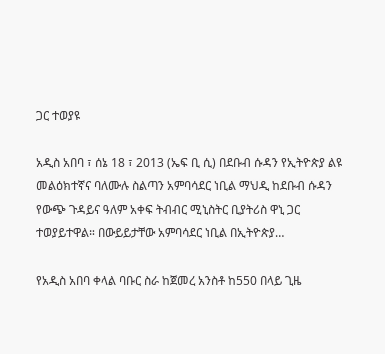ጋር ተወያዩ

አዲስ አበባ ፣ ሰኔ 18 ፣ 2013 (ኤፍ ቢ ሲ) በደቡብ ሱዳን የኢትዮጵያ ልዩ መልዕክተኛና ባለሙሉ ስልጣን አምባሳደር ነቢል ማህዲ ከደቡብ ሱዳን የውጭ ጉዳይና ዓለም አቀፍ ትብብር ሚኒስትር ቢያትሪስ ዋኒ ጋር ተወያይተዋል። በውይይታቸው አምባሳደር ነቢል በኢትዮጵያ…

የአዲስ አበባ ቀላል ባቡር ስራ ከጀመረ አንስቶ ከ550 በላይ ጊዜ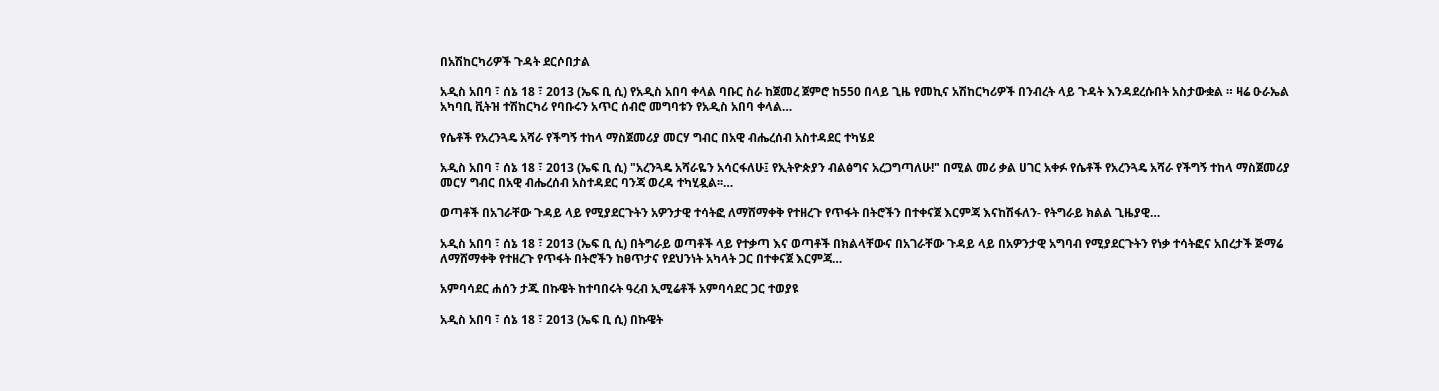በአሽከርካሪዎች ጉዳት ደርሶበታል

አዲስ አበባ ፣ ሰኔ 18 ፣ 2013 (ኤፍ ቢ ሲ) የአዲስ አበባ ቀላል ባቡር ስራ ከጀመረ ጀምሮ ከ550 በላይ ጊዜ የመኪና አሽከርካሪዎች በንብረት ላይ ጉዳት እንዳደረሱበት አስታውቋል ። ዛሬ ዑራኤል አካባቢ ቪትዝ ተሽከርካሪ የባቡሩን አጥር ሰብሮ መግባቱን የአዲስ አበባ ቀላል…

የሴቶች የአረንጓዴ አሻራ የችግኝ ተከላ ማስጀመሪያ መርሃ ግብር በአዊ ብሔረሰብ አስተዳደር ተካሄደ

አዲስ አበባ ፣ ሰኔ 18 ፣ 2013 (ኤፍ ቢ ሲ) "አረንጓዴ አሻራዬን አሳርፋለሁ፤ የኢትዮጵያን ብልፅግና አረጋግጣለሁ!" በሚል መሪ ቃል ሀገር አቀፉ የሴቶች የአረንጓዴ አሻራ የችግኝ ተከላ ማስጀመሪያ መርሃ ግብር በአዊ ብሔረሰብ አስተዳደር ባንጃ ወረዳ ተካሂዷል፡፡…

ወጣቶች በአገራቸው ጉዳይ ላይ የሚያደርጉትን አዎንታዊ ተሳትፎ ለማሸማቀቅ የተዘረጉ የጥፋት በትሮችን በተቀናጀ እርምጃ እናከሽፋለን- የትግራይ ክልል ጊዜያዊ…

አዲስ አበባ ፣ ሰኔ 18 ፣ 2013 (ኤፍ ቢ ሲ) በትግራይ ወጣቶች ላይ የተቃጣ እና ወጣቶች በክልላቸውና በአገራቸው ጉዳይ ላይ በአዎንታዊ አግባብ የሚያደርጉትን የነቃ ተሳትፎና አበረታች ጅማሬ ለማሸማቀቅ የተዘረጉ የጥፋት በትሮችን ከፀጥታና የደህንነት አካላት ጋር በተቀናጀ እርምጃ…

አምባሳደር ሐሰን ታጁ በኩዌት ከተባበሩት ዓረብ ኢሚሬቶች አምባሳደር ጋር ተወያዩ

አዲስ አበባ ፣ ሰኔ 18 ፣ 2013 (ኤፍ ቢ ሲ) በኩዌት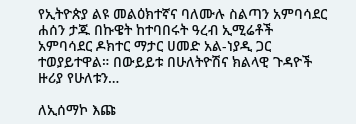የኢትዮጵያ ልዩ መልዕክተኛና ባለሙሉ ስልጣን አምባሳደር ሐሰን ታጁ በኩዌት ከተባበሩት ዓረብ ኢሚሬቶች አምባሳደር ዶክተር ማታር ሀመድ አል-ነያዲ ጋር ተወያይተዋል። በውይይቱ በሁለትዮሽና ክልላዊ ጉዳዮች ዙሪያ የሁለቱን…

ለኢሰማኮ እጩ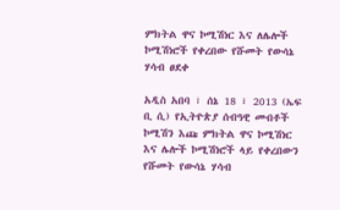ምክትል ዋና ኮሚሽነር እና ለሌሎች ኮሚሽነሮች የቀረበው የሹመት የውሳኔ ሃሳብ ፀደቀ

አዲስ አበባ ፣ ሰኔ 18 ፣ 2013 (ኤፍ ቢ ሲ) የኢትዮጵያ ሰብዓዊ መብቶች ኮሚሽን እጩ ምክትል ዋና ኮሚሽነር እና ሌሎች ኮሚሽነሮች ላይ የቀረበውን የሹመት የውሳኔ ሃሳብ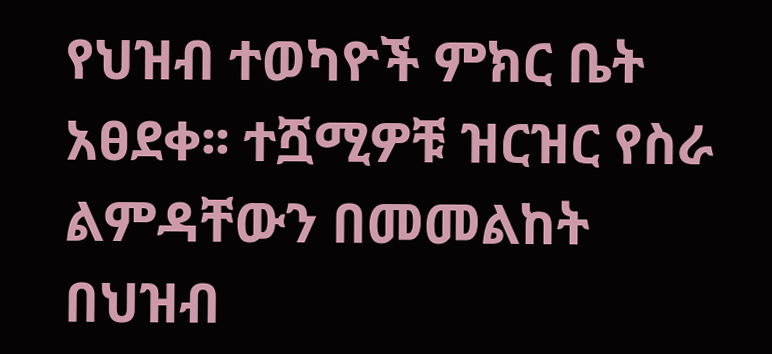የህዝብ ተወካዮች ምክር ቤት አፀደቀ፡፡ ተሿሚዎቹ ዝርዝር የስራ ልምዳቸውን በመመልከት በህዝብ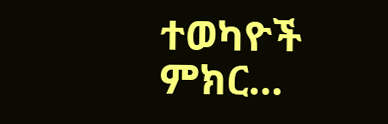ተወካዮች ምክር…